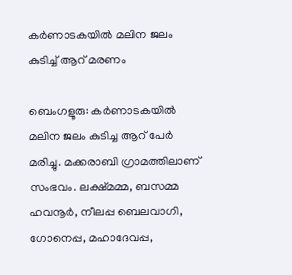കര്‍ണാടകയില്‍ മലിന ജലം കുടിച്ച് ആറ് മരണം

ബെംഗളൂരു: കര്‍ണാടകയില്‍ മലിന ജലം കുടിച്ച ആറ് പേര്‍ മരിച്ചു. മക്കരാബി ഗ്രാമത്തിലാണ് സംഭവം. ലക്ഷ്മമ്മ, ബസമ്മ ഹവനൂര്‍, നീലപ്പ ബെലവാഗി, ഗോനെപ്പ, മഹാദേവപ്പ,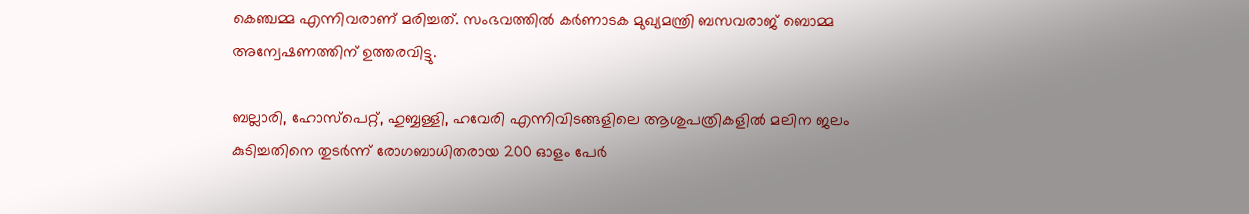കെഞ്ചമ്മ എന്നിവരാണ് മരിച്ചത്. സംഭവത്തില്‍ കര്‍ണാടക മുഖ്യമന്ത്രി ബസവരാജ് ബൊമ്മ അന്വേഷണത്തിന് ഉത്തരവിട്ടു.

ബല്ലാരി, ഹോസ്‌പെറ്റ്, ഹുബ്ബള്ളി, ഹവേരി എന്നിവിടങ്ങളിലെ ആശുപത്രികളില്‍ മലിന ജലം കുടിച്ചതിനെ തുടര്‍ന്ന് രോഗബാധിതരായ 200 ഓളം പേര്‍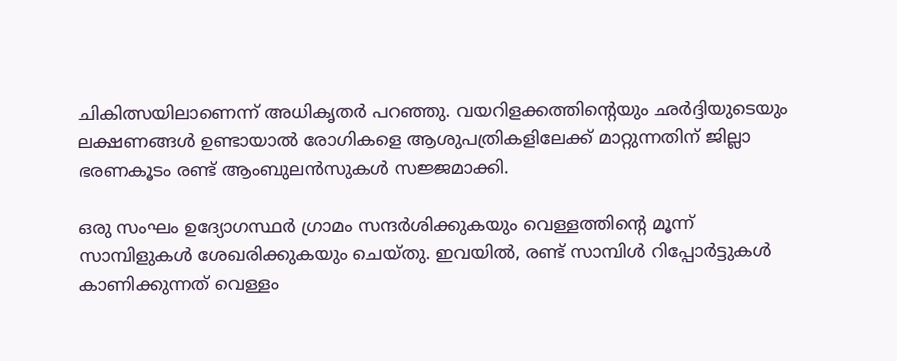ചികിത്സയിലാണെന്ന് അധികൃതര്‍ പറഞ്ഞു. വയറിളക്കത്തിന്റെയും ഛര്‍ദ്ദിയുടെയും ലക്ഷണങ്ങള്‍ ഉണ്ടായാല്‍ രോഗികളെ ആശുപത്രികളിലേക്ക് മാറ്റുന്നതിന് ജില്ലാ ഭരണകൂടം രണ്ട് ആംബുലന്‍സുകള്‍ സജ്ജമാക്കി.

ഒരു സംഘം ഉദ്യോഗസ്ഥര്‍ ഗ്രാമം സന്ദര്‍ശിക്കുകയും വെള്ളത്തിന്റെ മൂന്ന് സാമ്പിളുകള്‍ ശേഖരിക്കുകയും ചെയ്തു. ഇവയില്‍, രണ്ട് സാമ്പിള്‍ റിപ്പോര്‍ട്ടുകള്‍ കാണിക്കുന്നത് വെള്ളം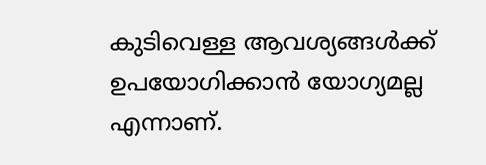കുടിവെള്ള ആവശ്യങ്ങള്‍ക്ക് ഉപയോഗിക്കാന്‍ യോഗ്യമല്ല എന്നാണ്.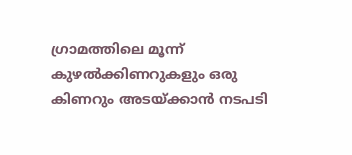ഗ്രാമത്തിലെ മൂന്ന് കുഴല്‍ക്കിണറുകളും ഒരു കിണറും അടയ്ക്കാന്‍ നടപടി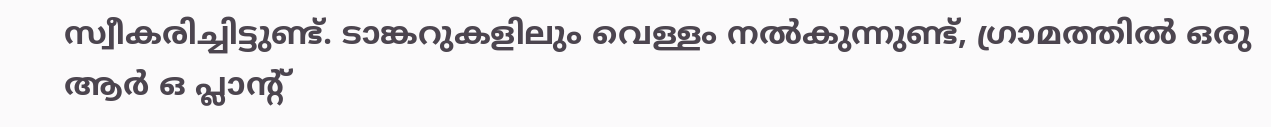സ്വീകരിച്ചിട്ടുണ്ട്. ടാങ്കറുകളിലും വെള്ളം നല്‍കുന്നുണ്ട്, ഗ്രാമത്തില്‍ ഒരു ആര്‍ ഒ പ്ലാന്റ്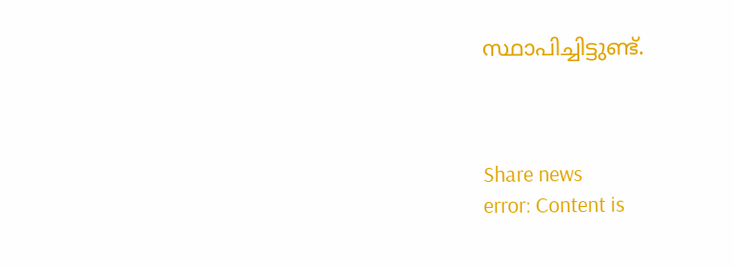സ്ഥാപിച്ചിട്ടുണ്ട്.



Share news
error: Content is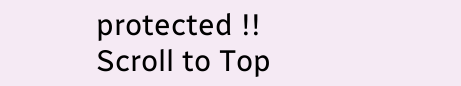protected !!
Scroll to Top